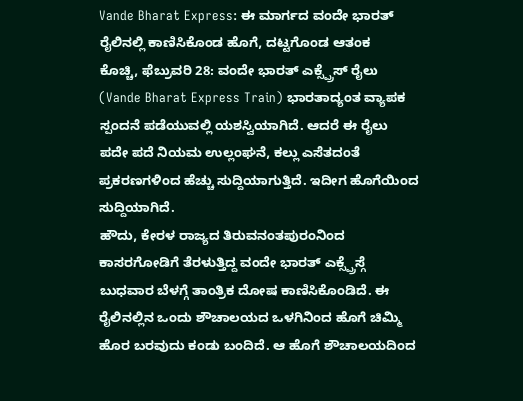Vande Bharat Express: ಈ ಮಾರ್ಗದ ವಂದೇ ಭಾರತ್ ರೈಲಿನಲ್ಲಿ ಕಾಣಿಸಿಕೊಂಡ ಹೊಗೆ, ದಟ್ಟಗೊಂಡ ಆತಂಕ
ಕೊಚ್ಚಿ, ಫೆಬ್ರುವರಿ 28: ವಂದೇ ಭಾರತ್ ಎಕ್ಸ್ಪ್ರೆಸ್ ರೈಲು (Vande Bharat Express Train) ಭಾರತಾದ್ಯಂತ ವ್ಯಾಪಕ ಸ್ಪಂದನೆ ಪಡೆಯುವಲ್ಲಿ ಯಶಸ್ವಿಯಾಗಿದೆ. ಆದರೆ ಈ ರೈಲು ಪದೇ ಪದೆ ನಿಯಮ ಉಲ್ಲಂಘನೆ, ಕಲ್ಲು ಎಸೆತದಂತೆ ಪ್ರಕರಣಗಳಿಂದ ಹೆಚ್ಚು ಸುದ್ದಿಯಾಗುತ್ತಿದೆ. ಇದೀಗ ಹೊಗೆಯಿಂದ ಸುದ್ದಿಯಾಗಿದೆ.
ಹೌದು, ಕೇರಳ ರಾಜ್ಯದ ತಿರುವನಂತಪುರಂನಿಂದ ಕಾಸರಗೋಡಿಗೆ ತೆರಳುತ್ತಿದ್ದ ವಂದೇ ಭಾರತ್ ಎಕ್ಸ್ಪ್ರೆಸ್ಗೆ ಬುಧವಾರ ಬೆಳಗ್ಗೆ ತಾಂತ್ರಿಕ ದೋಷ ಕಾಣಿಸಿಕೊಂಡಿದೆ. ಈ ರೈಲಿನಲ್ಲಿನ ಒಂದು ಶೌಚಾಲಯದ ಒಳಗಿನಿಂದ ಹೊಗೆ ಚಿಮ್ಮಿ ಹೊರ ಬರವುದು ಕಂಡು ಬಂದಿದೆ. ಆ ಹೊಗೆ ಶೌಚಾಲಯದಿಂದ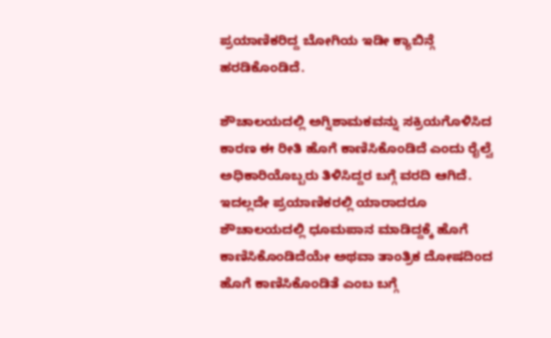ಪ್ರಯಾಣಿಕರಿದ್ದ ಬೋಗಿಯ ಇಡೀ ಕ್ಯಾಬಿನ್ಗೆ ಹರಡಿಕೊಂಡಿದೆ.

ಶೌಚಾಲಯದಲ್ಲಿ ಅಗ್ನಿಶಾಮಕವನ್ನು ಸಕ್ರಿಯಗೊಳಿಸಿದ ಕಾರಣ ಈ ರೀತಿ ಹೊಗೆ ಕಾಣಿಸಿಕೊಂಡಿದೆ ಎಂದು ರೈಲ್ವೆ ಅಧಿಕಾರಿಯೊಬ್ಬರು ತಿಳಿಸಿದ್ದರ ಬಗ್ಗೆ ವರದಿ ಆಗಿದೆ. ಇದಲ್ಲದೇ ಪ್ರಯಾಣಿಕರಲ್ಲಿ ಯಾರಾದರೂ ಶೌಚಾಲಯದಲ್ಲಿ ಧೂಮಪಾನ ಮಾಡಿದ್ದಕ್ಕೆ ಹೊಗೆ ಕಾಣಿಸಿಕೊಂಡಿದೆಯೇ ಅಥವಾ ತಾಂತ್ರಿಕ ದೋಷದಿಂದ ಹೊಗೆ ಕಾಣಿಸಿಕೊಂಡಿತೆ ಎಂಬ ಬಗ್ಗೆ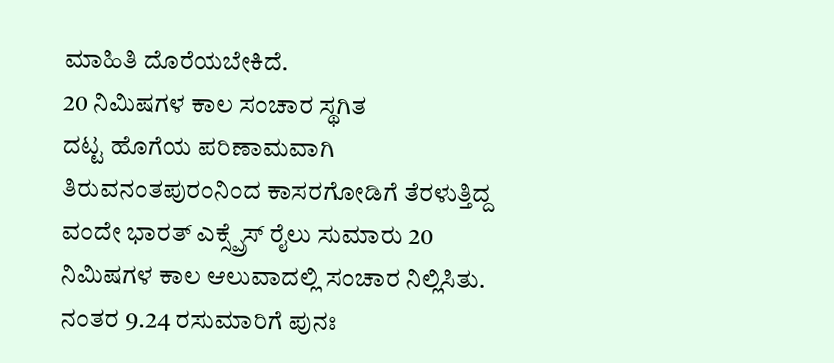ಮಾಹಿತಿ ದೊರೆಯಬೇಕಿದೆ.
20 ನಿಮಿಷಗಳ ಕಾಲ ಸಂಚಾರ ಸ್ಥಗಿತ
ದಟ್ಟ ಹೊಗೆಯ ಪರಿಣಾಮವಾಗಿ ತಿರುವನಂತಪುರಂನಿಂದ ಕಾಸರಗೋಡಿಗೆ ತೆರಳುತ್ತಿದ್ದ ವಂದೇ ಭಾರತ್ ಎಕ್ಸ್ಪ್ರೆಸ್ ರೈಲು ಸುಮಾರು 20 ನಿಮಿಷಗಳ ಕಾಲ ಆಲುವಾದಲ್ಲಿ ಸಂಚಾರ ನಿಲ್ಲಿಸಿತು. ನಂತರ 9.24 ರಸುಮಾರಿಗೆ ಪುನಃ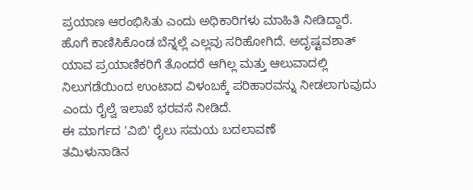ಪ್ರಯಾಣ ಆರಂಭಿಸಿತು ಎಂದು ಅಧಿಕಾರಿಗಳು ಮಾಹಿತಿ ನೀಡಿದ್ದಾರೆ.
ಹೊಗೆ ಕಾಣಿಸಿಕೊಂಡ ಬೆನ್ನಲ್ಲೆ ಎಲ್ಲವು ಸರಿಹೋಗಿದೆ. ಅದೃಷ್ಟವಶಾತ್ ಯಾವ ಪ್ರಯಾಣಿಕರಿಗೆ ತೊಂದರೆ ಆಗಿಲ್ಲ ಮತ್ತು ಆಲುವಾದಲ್ಲಿ ನಿಲುಗಡೆಯಿಂದ ಉಂಟಾದ ವಿಳಂಬಕ್ಕೆ ಪರಿಹಾರವನ್ನು ನೀಡಲಾಗುವುದು ಎಂದು ರೈಲ್ವೆ ಇಲಾಖೆ ಭರವಸೆ ನೀಡಿದೆ.
ಈ ಮಾರ್ಗದ 'ವಿಬಿ' ರೈಲು ಸಮಯ ಬದಲಾವಣೆ
ತಮಿಳುನಾಡಿನ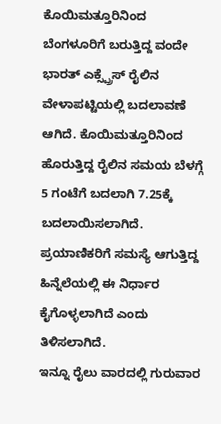ಕೊಯಿಮತ್ತೂರಿನಿಂದ ಬೆಂಗಳೂರಿಗೆ ಬರುತ್ತಿದ್ದ ವಂದೇ ಭಾರತ್ ಎಕ್ಸ್ಪ್ರೆಸ್ ರೈಲಿನ ವೇಳಾಪಟ್ಟಿಯಲ್ಲಿ ಬದಲಾವಣೆ ಆಗಿದೆ. ಕೊಯಿಮತ್ತೂರಿನಿಂದ ಹೊರುತ್ತಿದ್ದ ರೈಲಿನ ಸಮಯ ಬೆಳಗ್ಗೆ 5 ಗಂಟೆಗೆ ಬದಲಾಗಿ 7.25ಕ್ಕೆ ಬದಲಾಯಿಸಲಾಗಿದೆ. ಪ್ರಯಾಣಿಕರಿಗೆ ಸಮಸ್ಯೆ ಆಗುತ್ತಿದ್ದ ಹಿನ್ನೆಲೆಯಲ್ಲಿ ಈ ನಿರ್ಧಾರ ಕೈಗೊಳ್ಳಲಾಗಿದೆ ಎಂದು ತಿಳಿಸಲಾಗಿದೆ.
ಇನ್ನೂ ರೈಲು ವಾರದಲ್ಲಿ ಗುರುವಾರ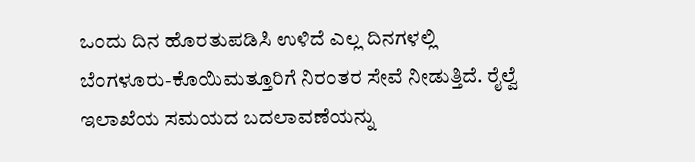ಒಂದು ದಿನ ಹೊರತುಪಡಿಸಿ ಉಳಿದೆ ಎಲ್ಲ ದಿನಗಳಲ್ಲಿ ಬೆಂಗಳೂರು-ಕೊಯಿಮತ್ತೂರಿಗೆ ನಿರಂತರ ಸೇವೆ ನೀಡುತ್ತಿದೆ. ರೈಲ್ವೆ ಇಲಾಖೆಯ ಸಮಯದ ಬದಲಾವಣೆಯನ್ನು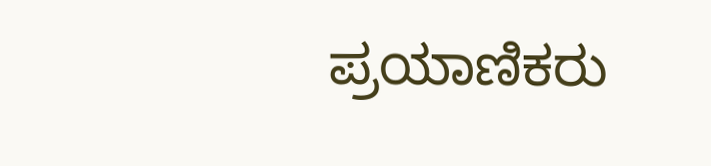ಪ್ರಯಾಣಿಕರು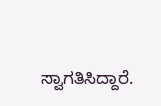ಸ್ವಾಗತಿಸಿದ್ದಾರೆ.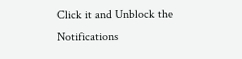Click it and Unblock the Notifications